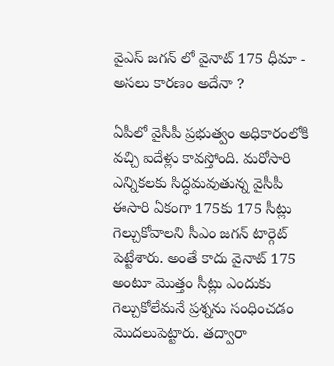వైఎస్ జగన్ లో వైనాట్ 175 ధీమా - అసలు కారణం అదేనా ?

ఏపీలో వైసీపీ ప్రభుత్వం అధికారంలోకి వచ్చి ఐదేళ్లు కావస్తోంది. మరోసారి ఎన్నికలకు సిద్ధమవుతున్న వైసీపీ ఈసారి ఏకంగా 175కు 175 సీట్లు గెల్చుకోవాలని సీఎం జగన్ టార్గెట్ పెట్టేశారు. అంతే కాదు వైనాట్ 175 అంటూ మొత్తం సీట్లు ఎందుకు గెల్చుకోలేమనే ప్రశ్నను సంధించడం మొదలుపెట్టారు. తద్వారా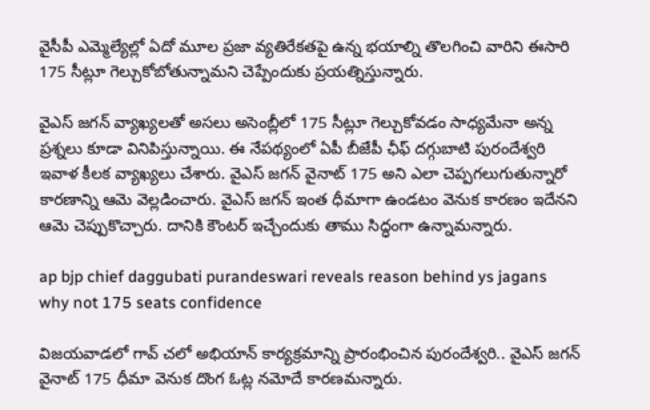వైసీపీ ఎమ్మెల్యేల్లో ఏదో మూల ప్రజా వ్యతిరేకతపై ఉన్న భయాల్ని తొలగించి వారిని ఈసారి 175 సీట్లూ గెల్చుకోబోతున్నామని చెప్పేందుకు ప్రయత్నిస్తున్నారు.

వైఎస్ జగన్ వ్యాఖ్యలతో అసలు అసెంబ్లీలో 175 సీట్లూ గెల్చుకోవడం సాధ్యమేనా అన్న ప్రశ్నలు కూడా వినిపిస్తున్నాయి. ఈ నేపథ్యంలో ఏపీ బీజేపీ ఛీఫ్ దగ్గుబాటి పురందేశ్వరి ఇవాళ కీలక వ్యాఖ్యలు చేశారు. వైఎస్ జగన్ వైనాట్ 175 అని ఎలా చెప్పగలుగుతున్నారో కారణాన్ని ఆమె వెల్లడించారు. వైఎస్ జగన్ ఇంత ధీమాగా ఉండటం వెనుక కారణం ఇదేనని ఆమె చెప్పుకొచ్చారు. దానికి కౌంటర్ ఇచ్చేందుకు తాము సిద్ధంగా ఉన్నామన్నారు.

ap bjp chief daggubati purandeswari reveals reason behind ys jagans why not 175 seats confidence

విజయవాడలో గావ్ చలో అభియాన్ కార్యక్రమాన్ని ప్రారంభించిన పురందేశ్వరి.. వైఎస్ జగన్ వైనాట్ 175 ధీమా వెనుక దొంగ ఓట్ల నమోదే కారణమన్నారు.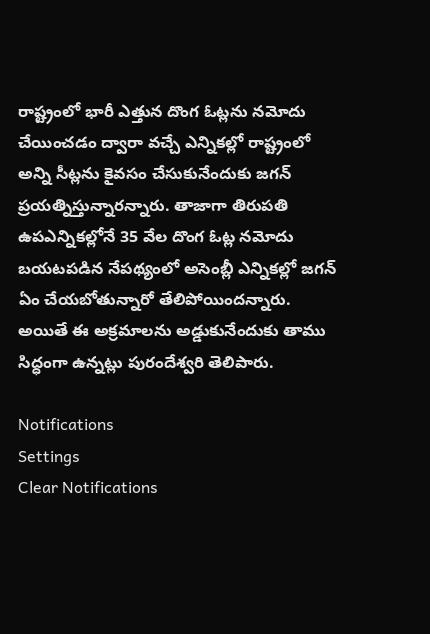రాష్ట్రంలో భారీ ఎత్తున దొంగ ఓట్లను నమోదు చేయించడం ద్వారా వచ్చే ఎన్నికల్లో రాష్ట్రంలో అన్ని సీట్లను కైవసం చేసుకునేందుకు జగన్ ప్రయత్నిస్తున్నారన్నారు. తాజాగా తిరుపతి ఉపఎన్నికల్లోనే 35 వేల దొంగ ఓట్ల నమోదు బయటపడిన నేపథ్యంలో అసెంబ్లీ ఎన్నికల్లో జగన్ ఏం చేయబోతున్నారో తేలిపోయిందన్నారు. అయితే ఈ అక్రమాలను అడ్డుకునేందుకు తాము సిద్ధంగా ఉన్నట్లు పురందేశ్వరి తెలిపారు.

Notifications
Settings
Clear Notifications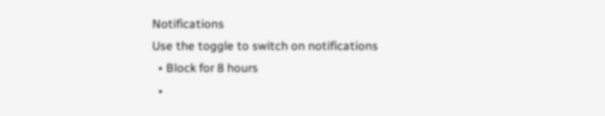Notifications
Use the toggle to switch on notifications
  • Block for 8 hours
  •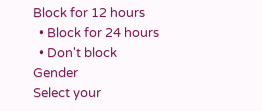Block for 12 hours
  • Block for 24 hours
  • Don't block
Gender
Select your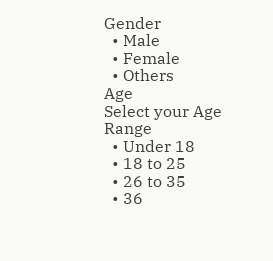Gender
  • Male
  • Female
  • Others
Age
Select your Age Range
  • Under 18
  • 18 to 25
  • 26 to 35
  • 36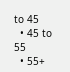to 45
  • 45 to 55
  • 55+